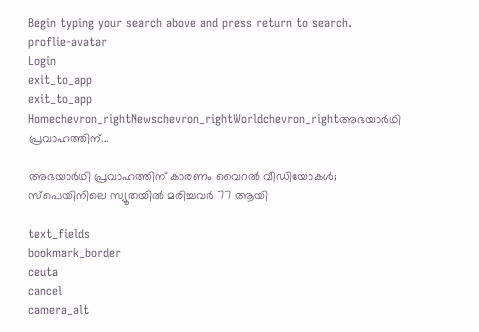Begin typing your search above and press return to search.
proflie-avatar
Login
exit_to_app
exit_to_app
Homechevron_rightNewschevron_rightWorldchevron_rightഅഭയാർഥി പ്രവാഹത്തിന്...

അഭയാർഥി പ്രവാഹത്തിന് കാരണം വൈറൽ വീഡിയോകൾ; സ്പെയിനിലെ സ്യൂതയിൽ മരിച്ചവർ 77 ആയി

text_fields
bookmark_border
ceuta
cancel
camera_alt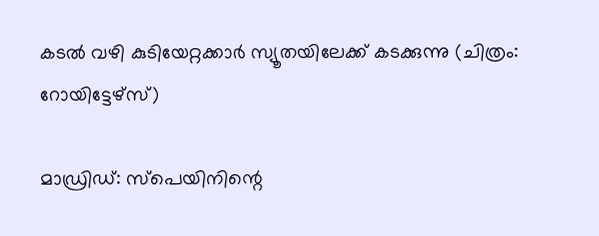കടൽ വഴി കുടിയേറ്റക്കാർ സ്യൂതയിലേക്ക് കടക്കുന്നു (ചിത്രം: റോയിട്ടേഴ്സ്)

മാഡ്രിഡ്: സ്പെയിനിന്റെ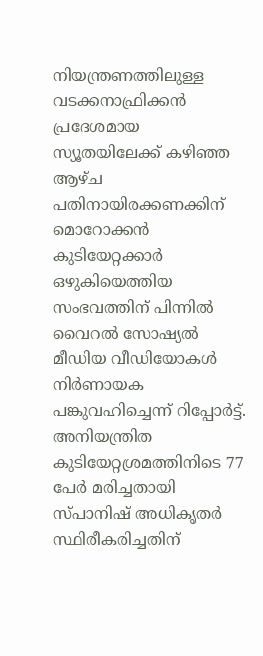നിയന്ത്രണത്തിലുള്ള വടക്കനാഫ്രിക്കൻ പ്രദേശമായ സ്യൂതയിലേക്ക് കഴിഞ്ഞ ആഴ്ച പതിനായിരക്കണക്കിന് മൊറോക്കൻ കുടിയേറ്റക്കാർ ഒഴുകിയെത്തിയ സംഭവത്തിന് പിന്നിൽ വൈറൽ സോഷ്യൽ മീഡിയ വീഡിയോകൾ നിർണായക പങ്കുവഹിച്ചെന്ന് റിപ്പോർട്ട്. അനിയന്ത്രിത കുടിയേറ്റശ്രമത്തിനിടെ 77 പേർ മരിച്ചതായി സ്പാനിഷ് അധികൃതർ സ്ഥിരീകരിച്ചതിന്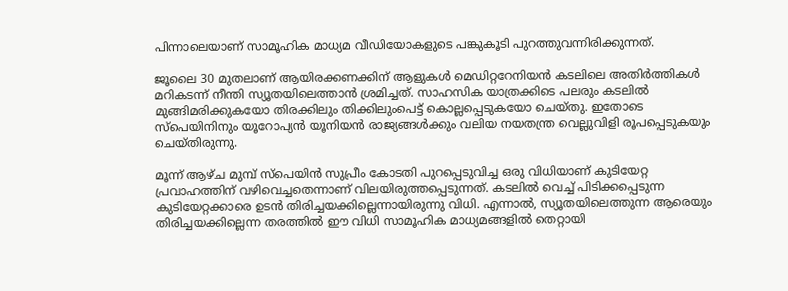പിന്നാലെയാണ് സാമൂഹിക മാധ്യമ വീഡിയോകളുടെ പങ്കുകൂടി പുറത്തുവന്നിരിക്കുന്നത്.

ജൂലൈ 30 മുതലാണ് ആയിരക്കണക്കിന് ആളുകൾ മെഡിറ്ററേനിയൻ കടലിലെ അതിർത്തികൾ മറികടന്ന് നീന്തി സ്യൂതയിലെത്താൻ ശ്രമിച്ചത്. സാഹസിക യാത്രക്കിടെ പലരും കടലിൽ മുങ്ങിമരിക്കുകയോ തിരക്കിലും തിക്കിലുംപെട്ട് കൊല്ലപ്പെടുകയോ ചെയ്തു. ഇതോടെ സ്പെയിനിനും യൂറോപ്യൻ യൂനിയൻ രാജ്യങ്ങൾക്കും വലിയ നയതന്ത്ര വെല്ലുവിളി രൂപപ്പെടുകയും ചെയ്തിരുന്നു.

മൂന്ന് ആഴ്ച മുമ്പ് സ്പെയിൻ സുപ്രീം കോടതി പുറപ്പെടുവിച്ച ഒരു വിധിയാണ് കുടിയേറ്റ പ്രവാഹത്തിന് വഴിവെച്ചതെന്നാണ് വിലയിരുത്തപ്പെടുന്നത്. കടലിൽ വെച്ച് പിടിക്കപ്പെടുന്ന കുടിയേറ്റക്കാരെ ഉടൻ തിരിച്ചയക്കില്ലെന്നായിരുന്നു വിധി. എന്നാൽ, സ്യൂതയിലെത്തുന്ന ആരെയും തിരിച്ചയക്കില്ലെന്ന തരത്തിൽ ഈ വിധി സാമൂഹിക മാധ്യമങ്ങളിൽ തെറ്റായി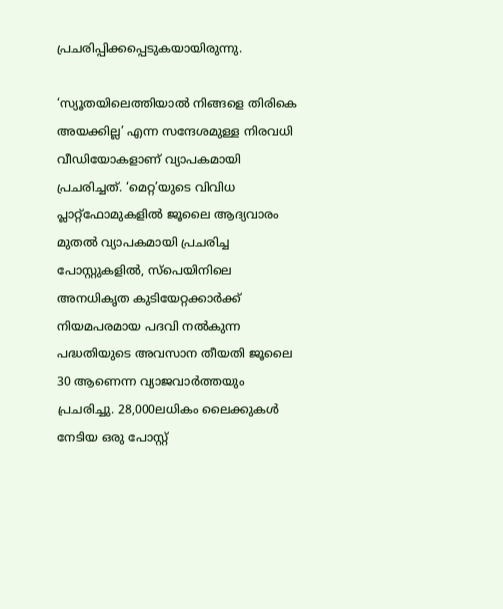പ്രചരിപ്പിക്കപ്പെടുകയായിരുന്നു.

‘സ്യൂതയിലെത്തിയാൽ നിങ്ങളെ തിരികെ അയക്കില്ല’ എന്ന സന്ദേശമുള്ള നിരവധി വീഡിയോകളാണ് വ്യാപകമായി പ്രചരിച്ചത്. ‘മെറ്റ’യുടെ വിവിധ പ്ലാറ്റ്ഫോമുകളിൽ ജൂലൈ ആദ്യവാരം മുതൽ വ്യാപകമായി പ്രചരിച്ച പോസ്റ്റുകളിൽ, സ്പെയിനിലെ അനധികൃത കുടിയേറ്റക്കാർക്ക് നിയമപരമായ പദവി നൽകുന്ന പദ്ധതിയുടെ അവസാന തീയതി ജൂലൈ 30 ആണെന്ന വ്യാജവാർത്തയും പ്രചരിച്ചു. 28,000ലധികം ലൈക്കുകൾ നേടിയ ഒരു പോസ്റ്റ്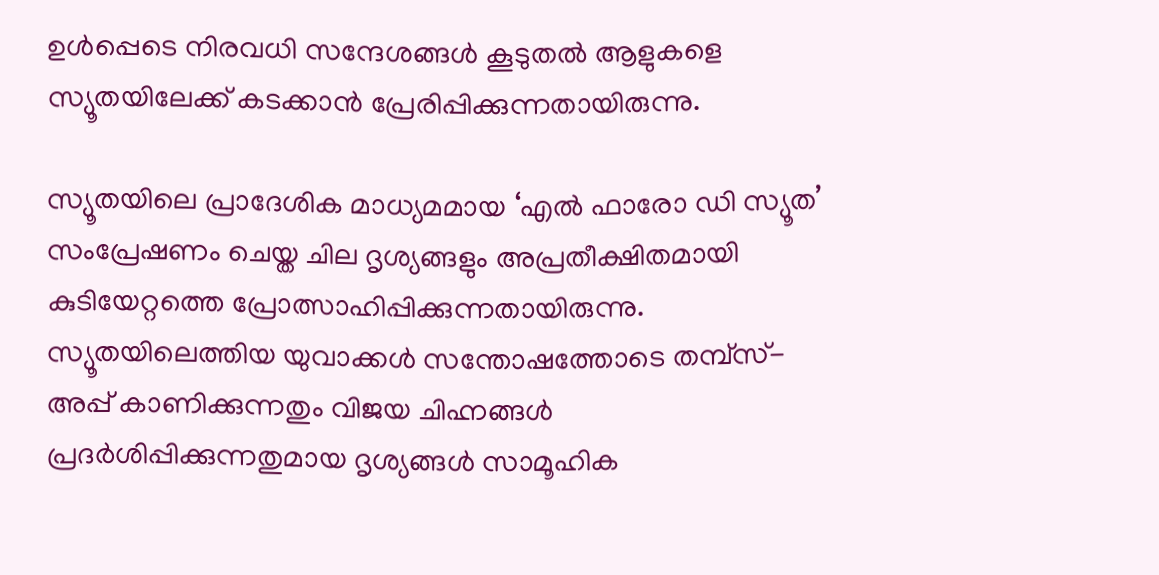ഉൾപ്പെടെ നിരവധി സന്ദേശങ്ങൾ കൂടുതൽ ആളുകളെ സ്യൂതയിലേക്ക് കടക്കാൻ പ്രേരിപ്പിക്കുന്നതായിരുന്നു.

സ്യൂതയിലെ പ്രാദേശിക മാധ്യമമായ ‘എൽ ഫാരോ ഡി സ്യൂത’ സംപ്രേഷണം ചെയ്ത ചില ദൃശ്യങ്ങളും അപ്രതീക്ഷിതമായി കുടിയേറ്റത്തെ പ്രോത്സാഹിപ്പിക്കുന്നതായിരുന്നു. സ്യൂതയിലെത്തിയ യുവാക്കൾ സന്തോഷത്തോടെ തമ്പ്‌സ്-അപ്പ് കാണിക്കുന്നതും വിജയ ചിഹ്നങ്ങൾ പ്രദർശിപ്പിക്കുന്നതുമായ ദൃശ്യങ്ങൾ സാമൂഹിക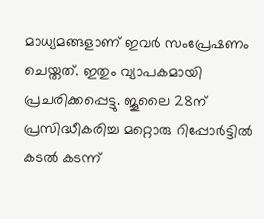മാധ്യമങ്ങളാണ് ഇവർ സംപ്രേഷണം ചെയ്തത്. ഇതും വ്യാപകമായി പ്രചരിക്കപ്പെട്ടു. ജൂലൈ 28ന് പ്രസിദ്ധീകരിച്ച മറ്റൊരു റിപ്പോർട്ടിൽ കടൽ കടന്ന്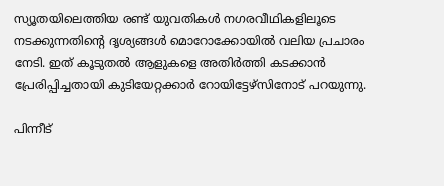സ്യൂതയിലെത്തിയ രണ്ട് യുവതികൾ നഗരവീഥികളിലൂടെ നടക്കുന്നതിന്റെ ദൃശ്യങ്ങൾ മൊറോക്കോയിൽ വലിയ പ്രചാരം നേടി. ഇത് കൂടുതൽ ആളുകളെ അതിർത്തി കടക്കാൻ പ്രേരിപ്പിച്ചതായി കുടിയേറ്റക്കാർ റോയിട്ടേഴ്സിനോട് പറയുന്നു.

പിന്നീട്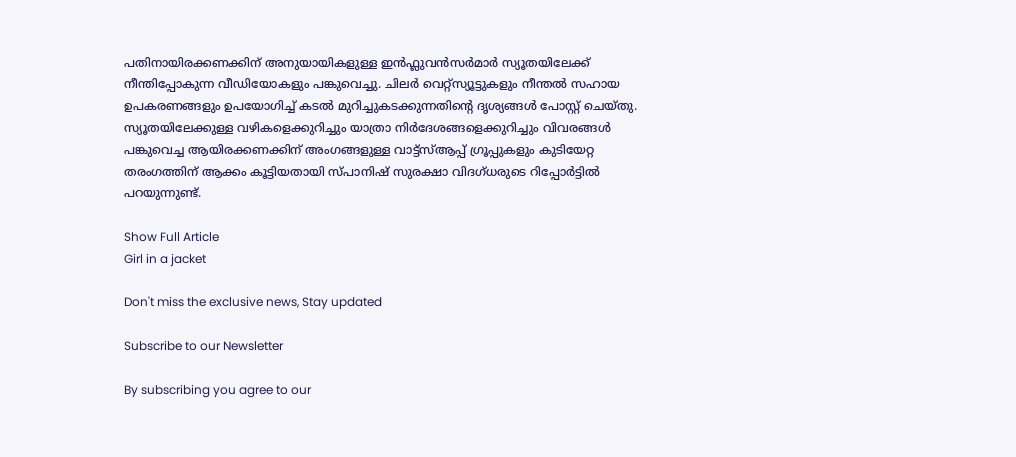പതിനായിരക്കണക്കിന് അനുയായികളുള്ള ഇൻഫ്ലുവൻസർമാർ സ്യൂതയിലേക്ക് നീന്തിപ്പോകുന്ന വീഡിയോകളും പങ്കുവെച്ചു. ചിലർ വെറ്റ്‌സ്യൂട്ടുകളും നീന്തൽ സഹായ ഉപകരണങ്ങളും ഉപയോഗിച്ച് കടൽ മുറിച്ചുകടക്കുന്നതിന്റെ ദൃശ്യങ്ങൾ പോസ്റ്റ് ചെയ്തു. സ്യൂതയിലേക്കുള്ള വഴികളെക്കുറിച്ചും യാത്രാ നിർദേശങ്ങളെക്കുറിച്ചും വിവരങ്ങൾ പങ്കുവെച്ച ആയിരക്കണക്കിന് അംഗങ്ങളുള്ള വാട്ട്സ്ആപ്പ് ഗ്രൂപ്പുകളും കുടിയേറ്റ തരംഗത്തിന് ആക്കം കൂട്ടിയതായി സ്പാനിഷ് സുരക്ഷാ വിദഗ്ധരുടെ റിപ്പോർട്ടിൽ പറയുന്നുണ്ട്.

Show Full Article
Girl in a jacket

Don't miss the exclusive news, Stay updated

Subscribe to our Newsletter

By subscribing you agree to our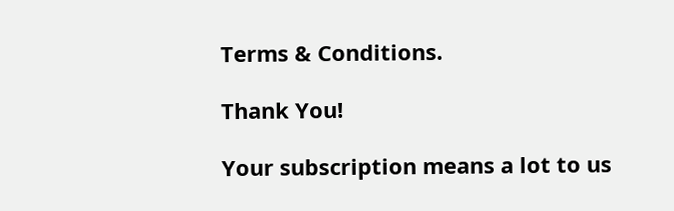Terms & Conditions.

Thank You!

Your subscription means a lot to us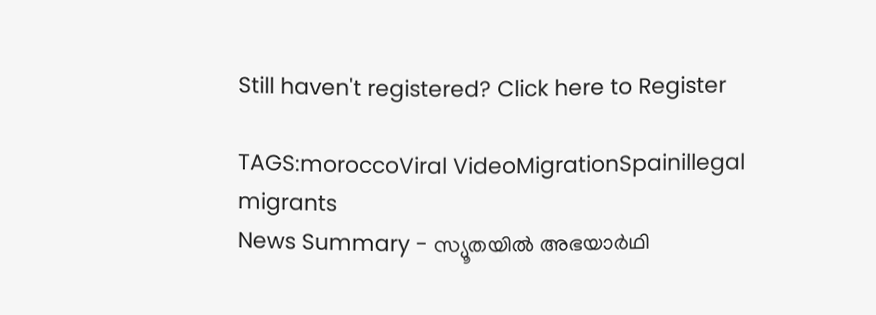Still haven't registered? Click here to Register

TAGS:moroccoViral VideoMigrationSpainillegal migrants
News Summary - സ്യൂതയിൽ അഭയാർഥി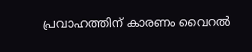പ്രവാഹത്തിന് കാരണം വൈറൽ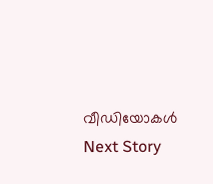വീഡിയോകൾ
Next Story